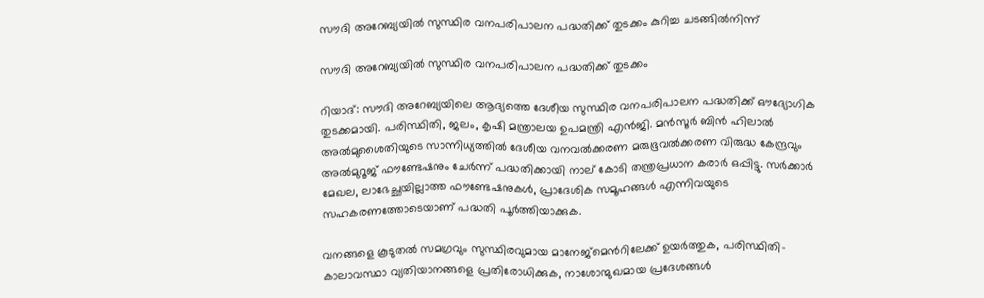സൗദി അറേബ്യയിൽ സുസ്ഥിര വനപരിപാലന പദ്ധതിക്ക് തുടക്കം കുറിച്ച ചടങ്ങിൽനിന്ന്

സൗദി അറേബ്യയിൽ സുസ്ഥിര വനപരിപാലന പദ്ധതിക്ക് തുടക്കം

റിയാദ്: സൗദി അറേബ്യയിലെ ആദ്യത്തെ ദേശീയ സുസ്ഥിര വനപരിപാലന പദ്ധതിക്ക് ഔദ്യോഗിക തുടക്കമായി. പരിസ്ഥിതി, ജലം, കൃഷി മന്ത്രാലയ ഉപമന്ത്രി എൻജി. മൻസൂർ ബിൻ ഹിലാൽ അൽമുശൈതിയുടെ സാന്നിധ്യത്തിൽ ദേശീയ വനവൽക്കരണ മരുഭൂവൽക്കരണ വിരുദ്ധ കേന്ദ്രവും അൽമുറൂജ് ഫൗണ്ടേഷനും ചേർന്ന് പദ്ധതിക്കായി നാല് കോടി തന്ത്രപ്രധാന കരാർ ഒപ്പിട്ടു. സർക്കാർ മേഖല, ലാഭേച്ഛയില്ലാത്ത ഫൗണ്ടേഷനുകൾ, പ്രാദേശിക സമൂഹങ്ങൾ എന്നിവയുടെ സഹകരണത്തോടെയാണ് പദ്ധതി പൂർത്തിയാക്കുക.

വനങ്ങളെ കൂടുതൽ സമഗ്രവും സുസ്ഥിരവുമായ മാനേജ്‌മെൻറിലേക്ക് ഉയർത്തുക, പരിസ്ഥിതി-കാലാവസ്ഥാ വ്യതിയാനങ്ങളെ പ്രതിരോധിക്കുക, നാശോന്മുഖമായ പ്രദേശങ്ങൾ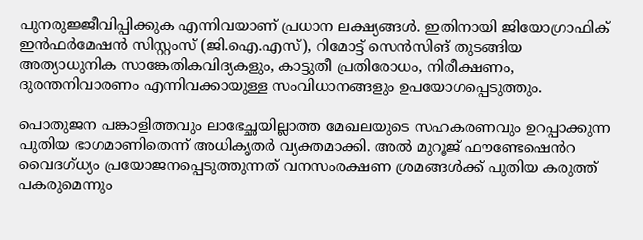പുനരുജ്ജീവിപ്പിക്കുക എന്നിവയാണ് പ്രധാന ലക്ഷ്യങ്ങൾ. ഇതിനായി ജിയോഗ്രാഫിക് ഇൻഫർമേഷൻ സിസ്റ്റംസ് (ജി.ഐ.എസ്), റിമോട്ട് സെൻസിങ് തുടങ്ങിയ അത്യാധുനിക സാങ്കേതികവിദ്യകളും, കാട്ടുതീ പ്രതിരോധം, നിരീക്ഷണം, ദുരന്തനിവാരണം എന്നിവക്കായുള്ള സംവിധാനങ്ങളും ഉപയോഗപ്പെടുത്തും.

പൊതുജന പങ്കാളിത്തവും ലാഭേച്ഛയില്ലാത്ത മേഖലയുടെ സഹകരണവും ഉറപ്പാക്കുന്ന പുതിയ ഭാഗമാണിതെന്ന് അധികൃതർ വ്യക്തമാക്കി. അൽ മുറൂജ് ഫൗണ്ടേഷെൻറ വൈദഗ്ധ്യം പ്രയോജനപ്പെടുത്തുന്നത് വനസംരക്ഷണ ശ്രമങ്ങൾക്ക് പുതിയ കരുത്ത് പകരുമെന്നും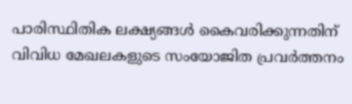പാരിസ്ഥിതിക ലക്ഷ്യങ്ങൾ കൈവരിക്കുന്നതിന് വിവിധ മേഖലകളുടെ സംയോജിത പ്രവർത്തനം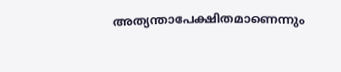അത്യന്താപേക്ഷിതമാണെന്നും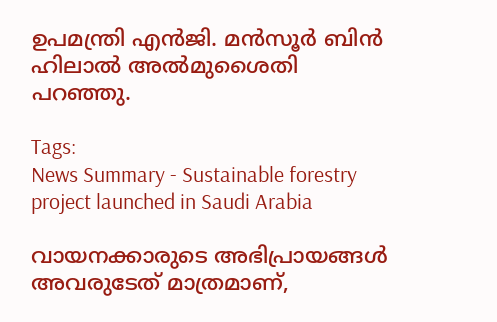ഉപമന്ത്രി എൻജി. മൻസൂർ ബിൻ ഹിലാൽ അൽമുശൈതി പറഞ്ഞു.

Tags:
News Summary - Sustainable forestry project launched in Saudi Arabia

വായനക്കാരുടെ അഭിപ്രായങ്ങള്‍ അവരുടേത് മാത്രമാണ്,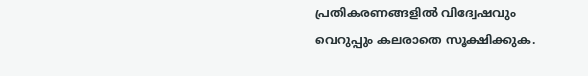പ്രതികരണങ്ങളിൽ വിദ്വേഷവും വെറുപ്പും കലരാതെ സൂക്ഷിക്കുക.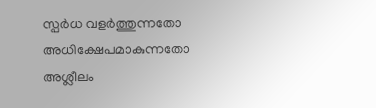സ്പർധ വളർത്തുന്നതോ അധിക്ഷേപമാകുന്നതോ അശ്ലീലം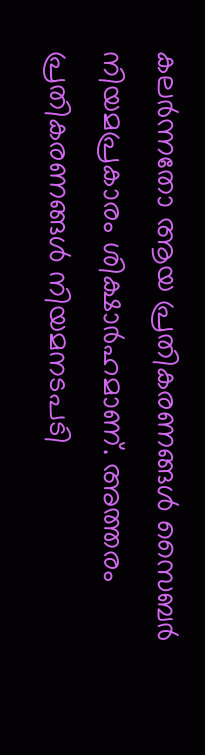കലർന്നതോ ആയ പ്രതികരണങ്ങൾ സൈബർ നിയമപ്രകാരം ശിക്ഷാർഹമാണ്. അത്തരം പ്രതികരണങ്ങൾ നിയമനടപടി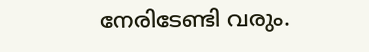നേരിടേണ്ടി വരും.